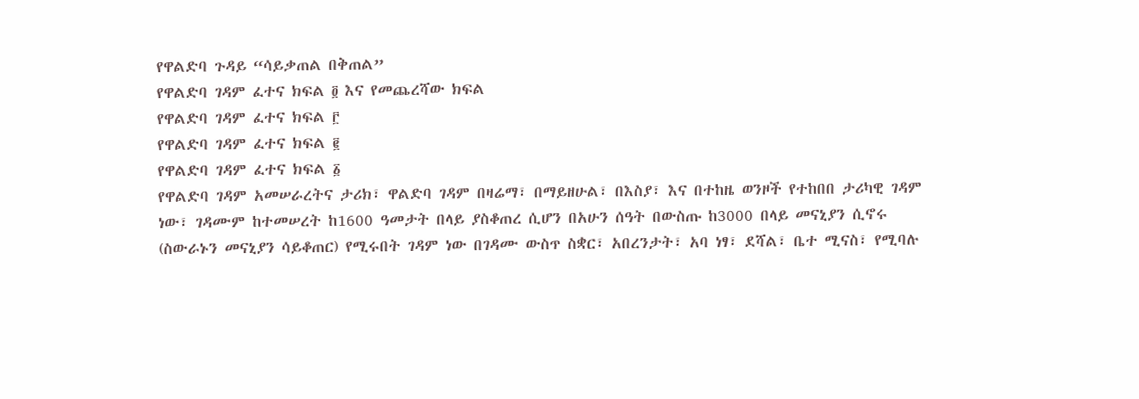የዋልድባ ጉዳይ “ሳይቃጠል በቅጠል”
የዋልድባ ገዳም ፈተና ክፍል ፬ እና የመጨረሻው ክፍል
የዋልድባ ገዳም ፈተና ክፍል ፫
የዋልድባ ገዳም ፈተና ክፍል ፪
የዋልድባ ገዳም ፈተና ክፍል ፩
የዋልድባ ገዳም አመሠራረትና ታሪክ፣ ዋልድባ ገዳም በዛሬማ፣ በማይዘሁል፣ በእስያ፣ እና በተከዜ ወንዞች የተከበበ ታሪካዊ ገዳም
ነው፣ ገዳሙም ከተመሠረት ከ1600 ዓመታት በላይ ያስቆጠረ ሲሆን በአሁን ሰዓት በውስጡ ከ3000 በላይ መናኒያን ሲኖሩ
(ስውራኑን መናኒያን ሳይቆጠር) የሚሩበት ገዳም ነው በገዳሙ ውስጥ ስቋር፣ አበረንታት፣ አባ ነፃ፣ ደሻል፣ ቤተ ሚናስ፣ የሚባሉ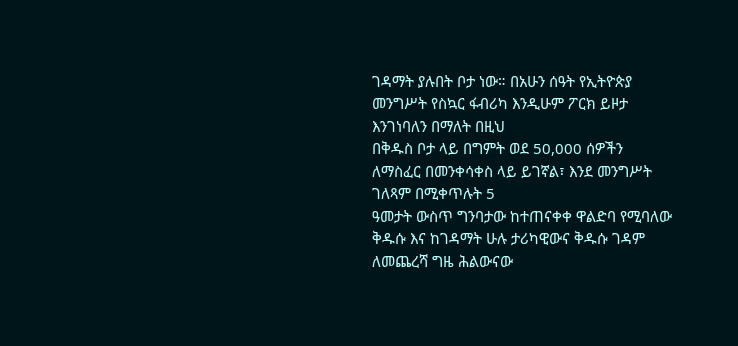ገዳማት ያሉበት ቦታ ነው። በአሁን ሰዓት የኢትዮጵያ መንግሥት የስኳር ፋብሪካ እንዲሁም ፖርክ ይዞታ እንገነባለን በማለት በዚህ
በቅዱስ ቦታ ላይ በግምት ወደ 50,000 ሰዎችን ለማስፈር በመንቀሳቀስ ላይ ይገኛል፣ እንደ መንግሥት ገለጻም በሚቀጥሉት 5
ዓመታት ውስጥ ግንባታው ከተጠናቀቀ ዋልድባ የሚባለው ቅዱሱ እና ከገዳማት ሁሉ ታሪካዊውና ቅዱሱ ገዳም ለመጨረሻ ግዜ ሕልውናው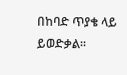በከባድ ጥያቄ ላይ ይወድቃል።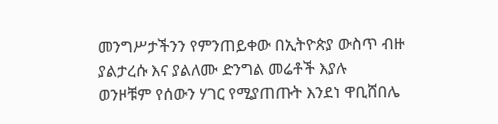መንግሥታችንን የምንጠይቀው በኢትዮጵያ ውስጥ ብዙ ያልታረሱ እና ያልለሙ ድንግል መሬቶች እያሉ
ወንዞቹም የሰውን ሃገር የሚያጠጡት እንደነ ዋቢሸበሌ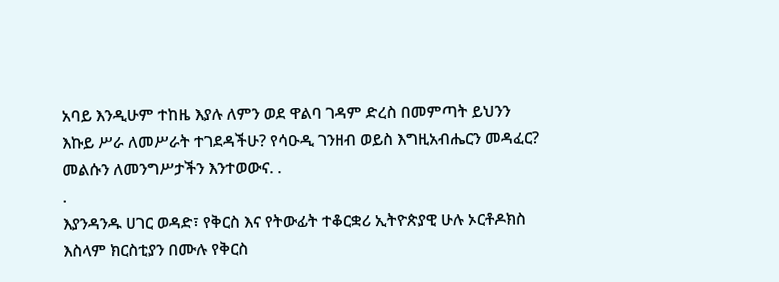አባይ እንዲሁም ተከዜ እያሉ ለምን ወደ ዋልባ ገዳም ድረስ በመምጣት ይህንን
እኩይ ሥራ ለመሥራት ተገደዳችሁ? የሳዑዲ ገንዘብ ወይስ እግዚአብሔርን መዳፈር? መልሱን ለመንግሥታችን እንተወውና. .
.
እያንዳንዱ ሀገር ወዳድ፣ የቅርስ እና የትውፊት ተቆርቋሪ ኢትዮጵያዊ ሁሉ ኦርቶዶክስ እስላም ክርስቲያን በሙሉ የቅርስ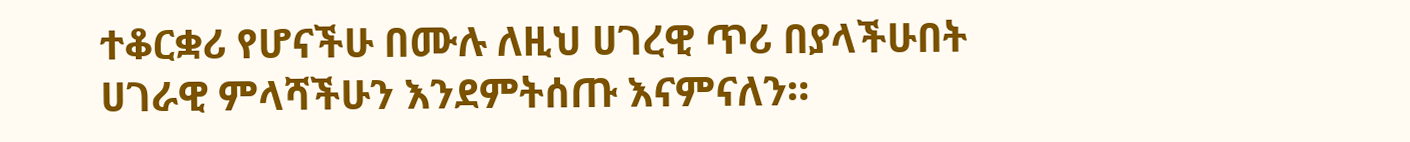ተቆርቋሪ የሆናችሁ በሙሉ ለዚህ ሀገረዊ ጥሪ በያላችሁበት ሀገራዊ ምላሻችሁን እንደምትሰጡ እናምናለን።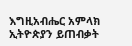እግዚአብሔር አምላክ
ኢትዮጵያን ይጠብቃት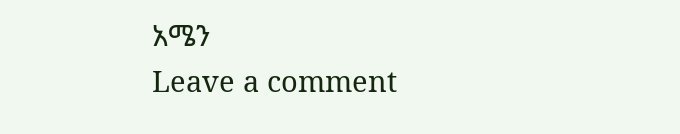አሜን
Leave a comment